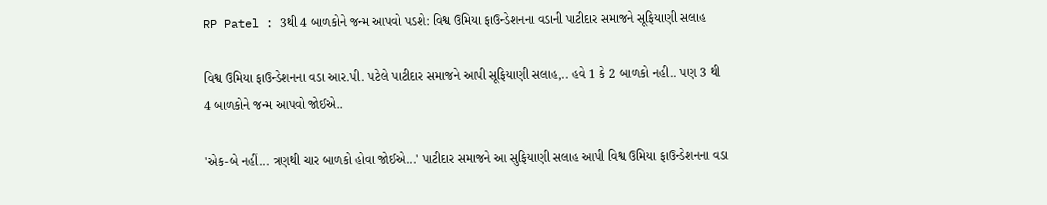RP Patel : 3થી 4 બાળકોને જન્મ આપવો પડશે: વિશ્વ ઉમિયા ફાઉન્ડેશનના વડાની પાટીદાર સમાજને સૂફિયાણી સલાહ

વિશ્વ ઉમિયા ફાઉન્ડેશનના વડા આર.પી. પટેલે પાટીદાર સમાજને આપી સૂફિયાણી સલાહ,.. હવે 1 કે 2 બાળકો નહી.. પણ 3 થી 4 બાળકોને જન્મ આપવો જોઈએ..

'એક-બે નહીં... ત્રણથી ચાર બાળકો હોવા જોઈએ...' પાટીદાર સમાજને આ સુફિયાણી સલાહ આપી વિશ્વ ઉમિયા ફાઉન્ડેશનના વડા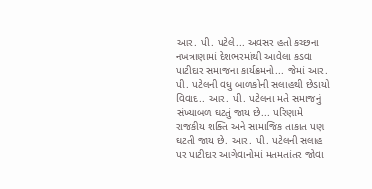આર. પી. પટેલે... અવસર હતો કચ્છના નખત્રાણામાં દેશભરમાંથી આવેલા કડવા પાટીદાર સમાજના કાર્યક્રમનો... જેમાં આર. પી. પટેલની વધુ બાળકોની સલાહથી છેડાયો વિવાદ.. આર. પી. પટેલના મતે સમાજનું સંખ્યાબળ ઘટતું જાય છે... પરિણામે રાજકીય શક્તિ અને સામાજિક તાકાત પણ ઘટતી જાય છે. આર. પી. પટેલની સલાહ પર પાટીદાર આગેવાનોમાં મતમતાંતર જોવા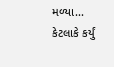મળ્યા... કેટલાકે કર્યું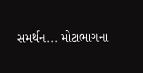સમર્થન... મોટાભાગના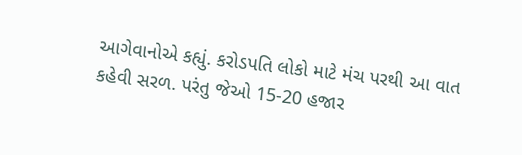આગેવાનોએ કહ્યું. કરોડપતિ લોકો માટે મંચ પરથી આ વાત કહેવી સરળ. પરંતુ જેઓ 15-20 હજાર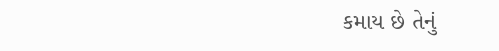કમાય છે તેનું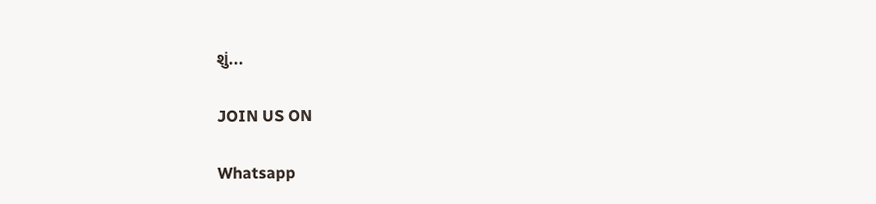શું...

JOIN US ON

Whatsapp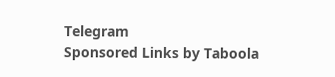Telegram
Sponsored Links by Taboola